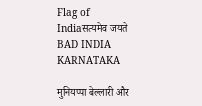Flag of Indiaसत्यमेव जयते
BAD INDIA KARNATAKA

मुनियप्पा बेल्लारी और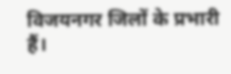विजयनगर जिलों के प्रभारी हैं।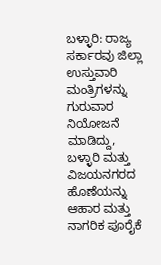ಬಳ್ಳಾರಿ: ರಾಜ್ಯ ಸರ್ಕಾರವು ಜಿಲ್ಲಾ ಉಸ್ತುವಾರಿ ಮಂತ್ರಿಗಳನ್ನು ಗುರುವಾರ ನಿಯೋಜನೆ ಮಾಡಿದ್ದು, ಬಳ್ಳಾರಿ ಮತ್ತು ವಿಜಯನಗರದ ಹೊಣೆಯನ್ನು ಆಹಾರ ಮತ್ತು ನಾಗರಿಕ ಪೂರೈಕೆ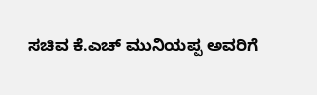ಸಚಿವ ಕೆ.ಎಚ್‌ ಮುನಿಯಪ್ಪ ಅವರಿಗೆ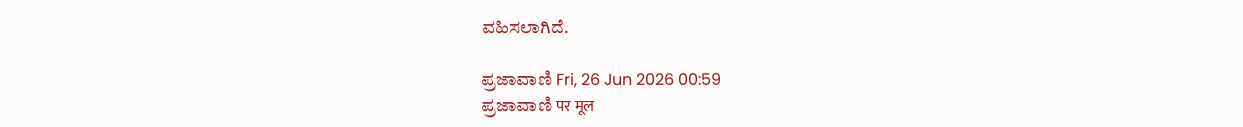ವಹಿಸಲಾಗಿದೆ.

ಪ್ರಜಾವಾಣಿ Fri, 26 Jun 2026 00:59
ಪ್ರಜಾವಾಣಿ पर मूल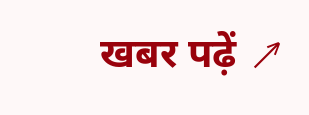खबर पढ़ें ↗